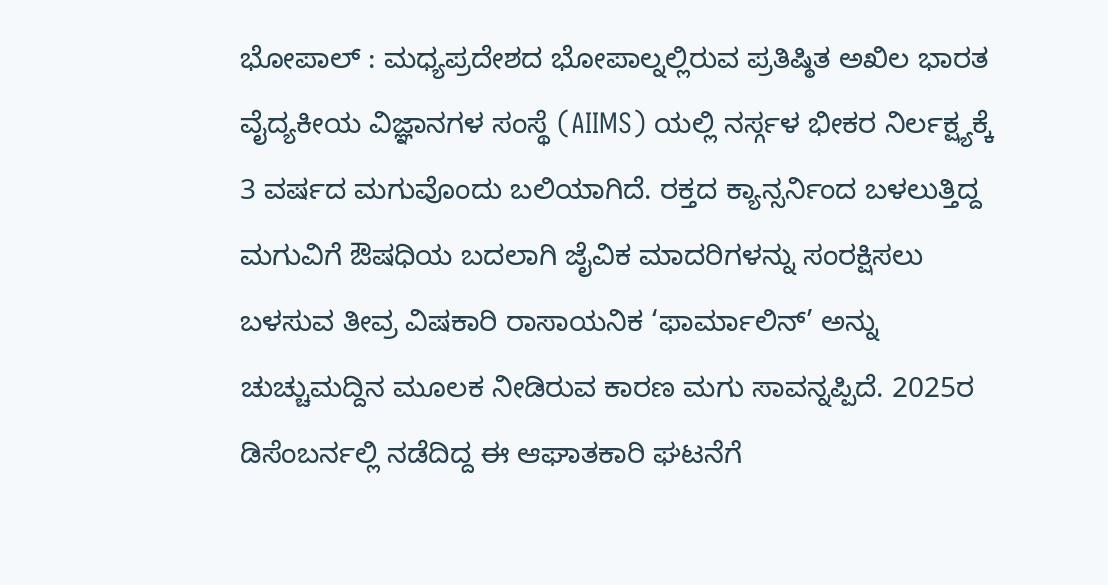ಭೋಪಾಲ್ : ಮಧ್ಯಪ್ರದೇಶದ ಭೋಪಾಲ್ನಲ್ಲಿರುವ ಪ್ರತಿಷ್ಠಿತ ಅಖಿಲ ಭಾರತ ವೈದ್ಯಕೀಯ ವಿಜ್ಞಾನಗಳ ಸಂಸ್ಥೆ (AIIMS) ಯಲ್ಲಿ ನರ್ಸ್ಗಳ ಭೀಕರ ನಿರ್ಲಕ್ಷ್ಯಕ್ಕೆ 3 ವರ್ಷದ ಮಗುವೊಂದು ಬಲಿಯಾಗಿದೆ. ರಕ್ತದ ಕ್ಯಾನ್ಸರ್ನಿಂದ ಬಳಲುತ್ತಿದ್ದ ಮಗುವಿಗೆ ಔಷಧಿಯ ಬದಲಾಗಿ ಜೈವಿಕ ಮಾದರಿಗಳನ್ನು ಸಂರಕ್ಷಿಸಲು ಬಳಸುವ ತೀವ್ರ ವಿಷಕಾರಿ ರಾಸಾಯನಿಕ ‘ಫಾರ್ಮಾಲಿನ್’ ಅನ್ನು ಚುಚ್ಚುಮದ್ದಿನ ಮೂಲಕ ನೀಡಿರುವ ಕಾರಣ ಮಗು ಸಾವನ್ನಪ್ಪಿದೆ. 2025ರ ಡಿಸೆಂಬರ್ನಲ್ಲಿ ನಡೆದಿದ್ದ ಈ ಆಘಾತಕಾರಿ ಘಟನೆಗೆ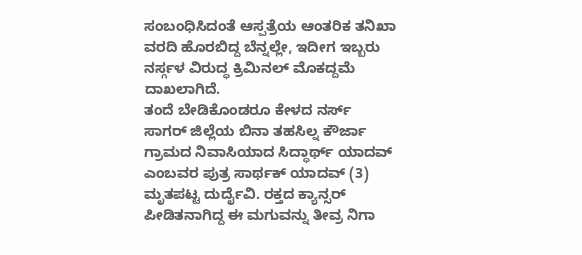ಸಂಬಂಧಿಸಿದಂತೆ ಆಸ್ಪತ್ರೆಯ ಆಂತರಿಕ ತನಿಖಾ ವರದಿ ಹೊರಬಿದ್ದ ಬೆನ್ನಲ್ಲೇ, ಇದೀಗ ಇಬ್ಬರು ನರ್ಸ್ಗಳ ವಿರುದ್ಧ ಕ್ರಿಮಿನಲ್ ಮೊಕದ್ದಮೆ ದಾಖಲಾಗಿದೆ.
ತಂದೆ ಬೇಡಿಕೊಂಡರೂ ಕೇಳದ ನರ್ಸ್
ಸಾಗರ್ ಜಿಲ್ಲೆಯ ಬಿನಾ ತಹಸಿಲ್ನ ಕೌರ್ಜಾ ಗ್ರಾಮದ ನಿವಾಸಿಯಾದ ಸಿದ್ಧಾರ್ಥ್ ಯಾದವ್ ಎಂಬವರ ಪುತ್ರ ಸಾರ್ಥಕ್ ಯಾದವ್ (3) ಮೃತಪಟ್ಟ ದುರ್ದೈವಿ. ರಕ್ತದ ಕ್ಯಾನ್ಸರ್ ಪೀಡಿತನಾಗಿದ್ದ ಈ ಮಗುವನ್ನು ತೀವ್ರ ನಿಗಾ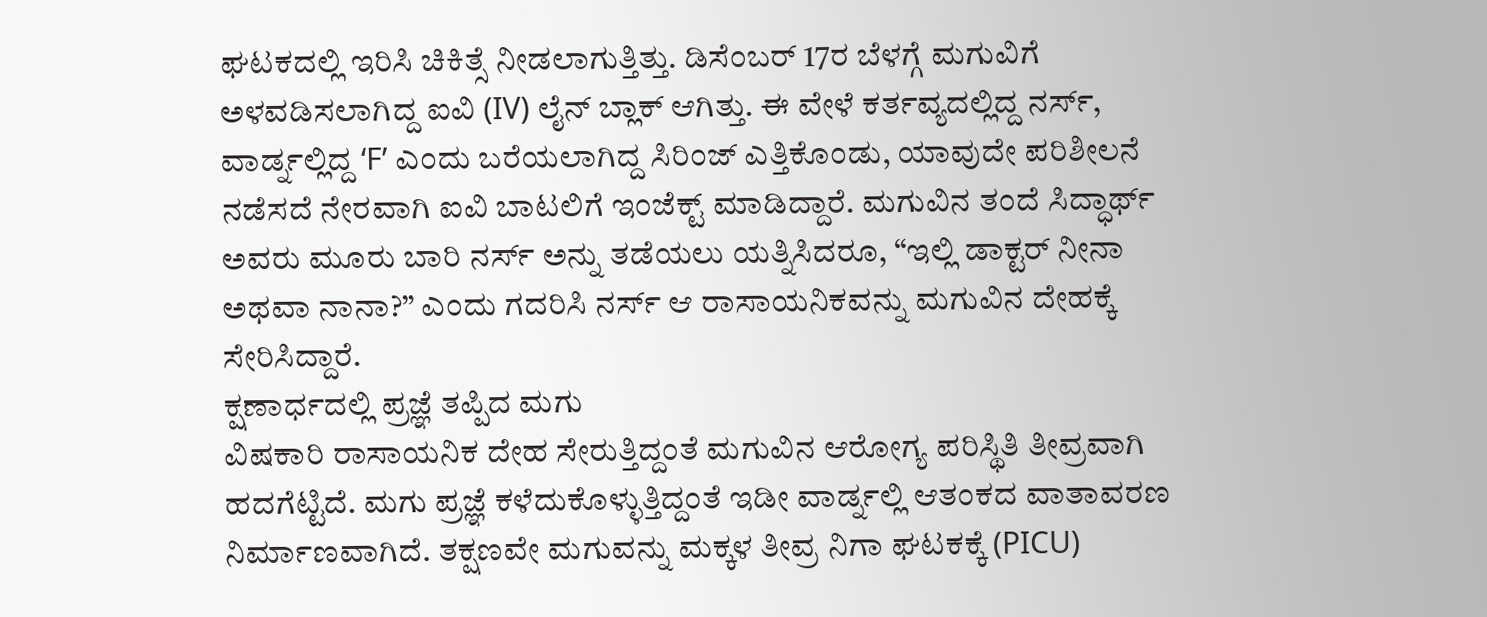ಘಟಕದಲ್ಲಿ ಇರಿಸಿ ಚಿಕಿತ್ಸೆ ನೀಡಲಾಗುತ್ತಿತ್ತು. ಡಿಸೆಂಬರ್ 17ರ ಬೆಳಗ್ಗೆ ಮಗುವಿಗೆ ಅಳವಡಿಸಲಾಗಿದ್ದ ಐವಿ (IV) ಲೈನ್ ಬ್ಲಾಕ್ ಆಗಿತ್ತು. ಈ ವೇಳೆ ಕರ್ತವ್ಯದಲ್ಲಿದ್ದ ನರ್ಸ್, ವಾರ್ಡ್ನಲ್ಲಿದ್ದ ‘F’ ಎಂದು ಬರೆಯಲಾಗಿದ್ದ ಸಿರಿಂಜ್ ಎತ್ತಿಕೊಂಡು, ಯಾವುದೇ ಪರಿಶೀಲನೆ ನಡೆಸದೆ ನೇರವಾಗಿ ಐವಿ ಬಾಟಲಿಗೆ ಇಂಜೆಕ್ಟ್ ಮಾಡಿದ್ದಾರೆ. ಮಗುವಿನ ತಂದೆ ಸಿದ್ಧಾರ್ಥ್ ಅವರು ಮೂರು ಬಾರಿ ನರ್ಸ್ ಅನ್ನು ತಡೆಯಲು ಯತ್ನಿಸಿದರೂ, “ಇಲ್ಲಿ ಡಾಕ್ಟರ್ ನೀನಾ ಅಥವಾ ನಾನಾ?” ಎಂದು ಗದರಿಸಿ ನರ್ಸ್ ಆ ರಾಸಾಯನಿಕವನ್ನು ಮಗುವಿನ ದೇಹಕ್ಕೆ ಸೇರಿಸಿದ್ದಾರೆ.
ಕ್ಷಣಾರ್ಧದಲ್ಲಿ ಪ್ರಜ್ಞೆ ತಪ್ಪಿದ ಮಗು
ವಿಷಕಾರಿ ರಾಸಾಯನಿಕ ದೇಹ ಸೇರುತ್ತಿದ್ದಂತೆ ಮಗುವಿನ ಆರೋಗ್ಯ ಪರಿಸ್ಥಿತಿ ತೀವ್ರವಾಗಿ ಹದಗೆಟ್ಟಿದೆ. ಮಗು ಪ್ರಜ್ಞೆ ಕಳೆದುಕೊಳ್ಳುತ್ತಿದ್ದಂತೆ ಇಡೀ ವಾರ್ಡ್ನಲ್ಲಿ ಆತಂಕದ ವಾತಾವರಣ ನಿರ್ಮಾಣವಾಗಿದೆ. ತಕ್ಷಣವೇ ಮಗುವನ್ನು ಮಕ್ಕಳ ತೀವ್ರ ನಿಗಾ ಘಟಕಕ್ಕೆ (PICU)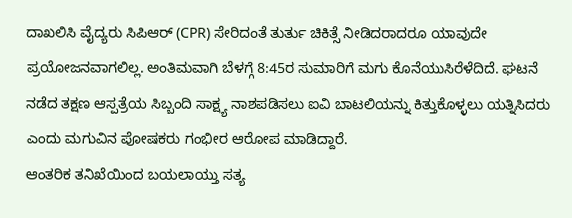ದಾಖಲಿಸಿ ವೈದ್ಯರು ಸಿಪಿಆರ್ (CPR) ಸೇರಿದಂತೆ ತುರ್ತು ಚಿಕಿತ್ಸೆ ನೀಡಿದರಾದರೂ ಯಾವುದೇ ಪ್ರಯೋಜನವಾಗಲಿಲ್ಲ. ಅಂತಿಮವಾಗಿ ಬೆಳಗ್ಗೆ 8:45ರ ಸುಮಾರಿಗೆ ಮಗು ಕೊನೆಯುಸಿರೆಳೆದಿದೆ. ಘಟನೆ ನಡೆದ ತಕ್ಷಣ ಆಸ್ಪತ್ರೆಯ ಸಿಬ್ಬಂದಿ ಸಾಕ್ಷ್ಯ ನಾಶಪಡಿಸಲು ಐವಿ ಬಾಟಲಿಯನ್ನು ಕಿತ್ತುಕೊಳ್ಳಲು ಯತ್ನಿಸಿದರು ಎಂದು ಮಗುವಿನ ಪೋಷಕರು ಗಂಭೀರ ಆರೋಪ ಮಾಡಿದ್ದಾರೆ.
ಆಂತರಿಕ ತನಿಖೆಯಿಂದ ಬಯಲಾಯ್ತು ಸತ್ಯ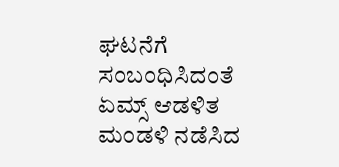ಘಟನೆಗೆ ಸಂಬಂಧಿಸಿದಂತೆ ಏಮ್ಸ್ ಆಡಳಿತ ಮಂಡಳಿ ನಡೆಸಿದ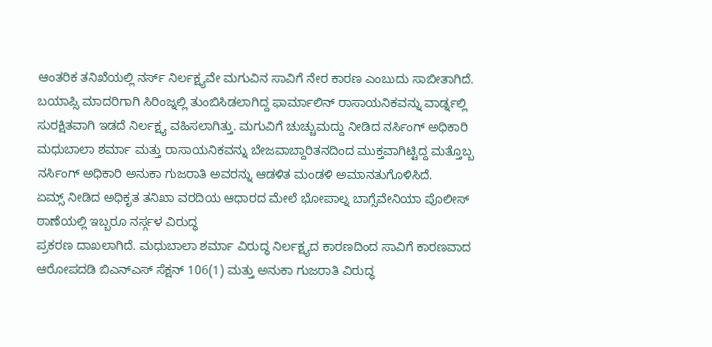ಆಂತರಿಕ ತನಿಖೆಯಲ್ಲಿ ನರ್ಸ್ ನಿರ್ಲಕ್ಷ್ಯವೇ ಮಗುವಿನ ಸಾವಿಗೆ ನೇರ ಕಾರಣ ಎಂಬುದು ಸಾಬೀತಾಗಿದೆ. ಬಯಾಪ್ಸಿ ಮಾದರಿಗಾಗಿ ಸಿರಿಂಜ್ನಲ್ಲಿ ತುಂಬಿಸಿಡಲಾಗಿದ್ದ ಫಾರ್ಮಾಲಿನ್ ರಾಸಾಯನಿಕವನ್ನು ವಾರ್ಡ್ನಲ್ಲಿ ಸುರಕ್ಷಿತವಾಗಿ ಇಡದೆ ನಿರ್ಲಕ್ಷ್ಯ ವಹಿಸಲಾಗಿತ್ತು. ಮಗುವಿಗೆ ಚುಚ್ಚುಮದ್ದು ನೀಡಿದ ನರ್ಸಿಂಗ್ ಅಧಿಕಾರಿ ಮಧುಬಾಲಾ ಶರ್ಮಾ ಮತ್ತು ರಾಸಾಯನಿಕವನ್ನು ಬೇಜವಾಬ್ದಾರಿತನದಿಂದ ಮುಕ್ತವಾಗಿಟ್ಟಿದ್ದ ಮತ್ತೊಬ್ಬ ನರ್ಸಿಂಗ್ ಅಧಿಕಾರಿ ಅನುಕಾ ಗುಜರಾತಿ ಅವರನ್ನು ಆಡಳಿತ ಮಂಡಳಿ ಅಮಾನತುಗೊಳಿಸಿದೆ.
ಏಮ್ಸ್ ನೀಡಿದ ಅಧಿಕೃತ ತನಿಖಾ ವರದಿಯ ಆಧಾರದ ಮೇಲೆ ಭೋಪಾಲ್ನ ಬಾಗ್ಸೆವೇನಿಯಾ ಪೊಲೀಸ್ ಠಾಣೆಯಲ್ಲಿ ಇಬ್ಬರೂ ನರ್ಸ್ಗಳ ವಿರುದ್ಧ
ಪ್ರಕರಣ ದಾಖಲಾಗಿದೆ. ಮಧುಬಾಲಾ ಶರ್ಮಾ ವಿರುದ್ಧ ನಿರ್ಲಕ್ಷ್ಯದ ಕಾರಣದಿಂದ ಸಾವಿಗೆ ಕಾರಣವಾದ ಆರೋಪದಡಿ ಬಿಎನ್ಎಸ್ ಸೆಕ್ಷನ್ 106(1) ಮತ್ತು ಅನುಕಾ ಗುಜರಾತಿ ವಿರುದ್ಧ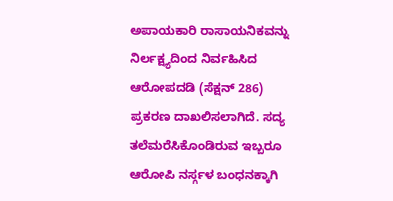ಅಪಾಯಕಾರಿ ರಾಸಾಯನಿಕವನ್ನು ನಿರ್ಲಕ್ಷ್ಯದಿಂದ ನಿರ್ವಹಿಸಿದ ಆರೋಪದಡಿ (ಸೆಕ್ಷನ್ 286) ಪ್ರಕರಣ ದಾಖಲಿಸಲಾಗಿದೆ. ಸದ್ಯ ತಲೆಮರೆಸಿಕೊಂಡಿರುವ ಇಬ್ಬರೂ ಆರೋಪಿ ನರ್ಸ್ಗಳ ಬಂಧನಕ್ಕಾಗಿ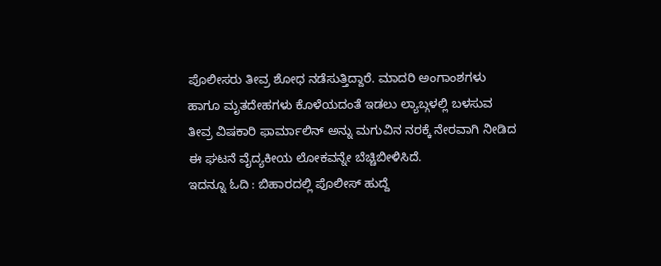ಪೊಲೀಸರು ತೀವ್ರ ಶೋಧ ನಡೆಸುತ್ತಿದ್ದಾರೆ. ಮಾದರಿ ಅಂಗಾಂಶಗಳು ಹಾಗೂ ಮೃತದೇಹಗಳು ಕೊಳೆಯದಂತೆ ಇಡಲು ಲ್ಯಾಬ್ಗಳಲ್ಲಿ ಬಳಸುವ ತೀವ್ರ ವಿಷಕಾರಿ ಫಾರ್ಮಾಲಿನ್ ಅನ್ನು ಮಗುವಿನ ನರಕ್ಕೆ ನೇರವಾಗಿ ನೀಡಿದ ಈ ಘಟನೆ ವೈದ್ಯಕೀಯ ಲೋಕವನ್ನೇ ಬೆಚ್ಚಿಬೀಳಿಸಿದೆ.
ಇದನ್ನೂ ಓದಿ : ಬಿಹಾರದಲ್ಲಿ ಪೊಲೀಸ್ ಹುದ್ದೆ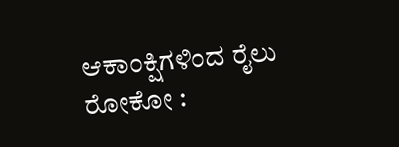ಆಕಾಂಕ್ಷಿಗಳಿಂದ ರೈಲು ರೋಕೋ :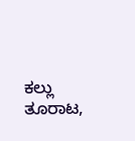ಕಲ್ಲು ತೂರಾಟ,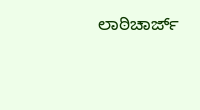ಲಾಠಿಚಾರ್ಜ್